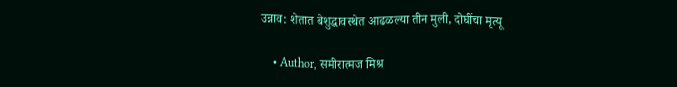उन्नाव: शेतात बेशुद्धावस्थेत आढळल्या तीन मुली, दोघींचा मृत्यू

    • Author, समीरात्मज मिश्र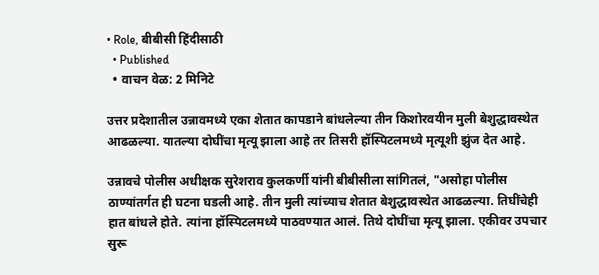• Role, बीबीसी हिंदीसाठी
  • Published
  • वाचन वेळ: 2 मिनिटे

उत्तर प्रदेशातील उन्नावमध्ये एका शेतात कापडाने बांधलेल्या तीन किशोरवयीन मुली बेशुद्धावस्थेत आढळल्या. यातल्या दोघींचा मृत्यू झाला आहे तर तिसरी हॉस्पिटलमध्ये मृत्यूशी झुंज देत आहे.

उन्नावचे पोलीस अधीक्षक सुरेशराव कुलकर्णी यांनी बीबीसीला सांगितलं, "असोहा पोलीस ठाण्यांतर्गत ही घटना घडली आहे. तीन मुली त्यांच्याच शेतात बेशुद्धावस्थेत आढळल्या. तिघींचेही हात बांधले होते. त्यांना हॉस्पिटलमध्ये पाठवण्यात आलं. तिथे दोघींचा मृत्यू झाला. एकीवर उपचार सुरू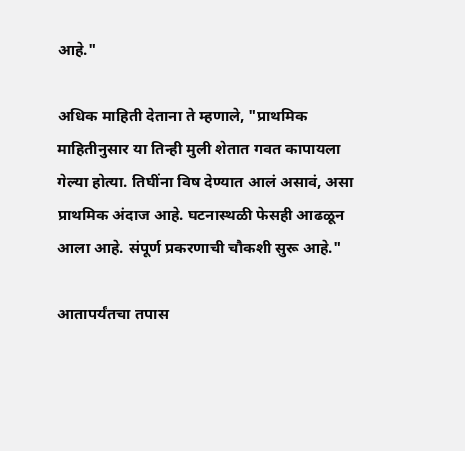आहे."

अधिक माहिती देताना ते म्हणाले, "प्राथमिक माहितीनुसार या तिन्ही मुली शेतात गवत कापायला गेल्या होत्या. तिघींना विष देण्यात आलं असावं, असा प्राथमिक अंदाज आहे. घटनास्थळी फेसही आढळून आला आहे. संपूर्ण प्रकरणाची चौकशी सुरू आहे."

आतापर्यंतचा तपास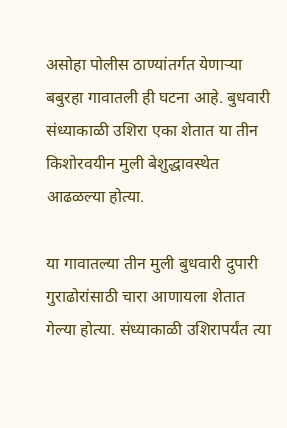असोहा पोलीस ठाण्यांतर्गत येणाऱ्या बबुरहा गावातली ही घटना आहे. बुधवारी संध्याकाळी उशिरा एका शेतात या तीन किशोरवयीन मुली बेशुद्धावस्थेत आढळल्या होत्या.

या गावातल्या तीन मुली बुधवारी दुपारी गुराढोरांसाठी चारा आणायला शेतात गेल्या होत्या. संध्याकाळी उशिरापर्यंत त्या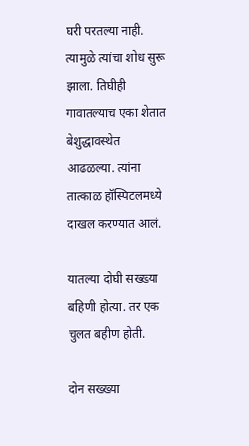घरी परतल्या नाही. त्यामुळे त्यांचा शोध सुरू झाला. तिघीही गावातल्याच एका शेतात बेशुद्धावस्थेत आढळल्या. त्यांना तात्काळ हॉस्पिटलमध्ये दाखल करण्यात आलं.

यातल्या दोघी सख्ख्या बहिणी होत्या. तर एक चुलत बहीण होती.

दोन सख्ख्या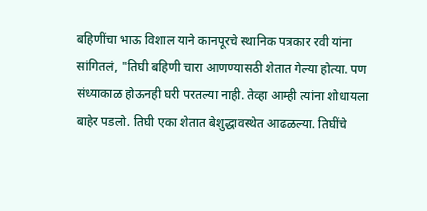बहिणींचा भाऊ विशाल याने कानपूरचे स्थानिक पत्रकार रवी यांना सांगितलं, "तिघी बहिणी चारा आणण्यासठी शेतात गेल्या होत्या. पण संध्याकाळ होऊनही घरी परतल्या नाही. तेव्हा आम्ही त्यांना शोधायला बाहेर पडलो. तिघी एका शेतात बेशुद्धावस्थेत आढळल्या. तिघींचे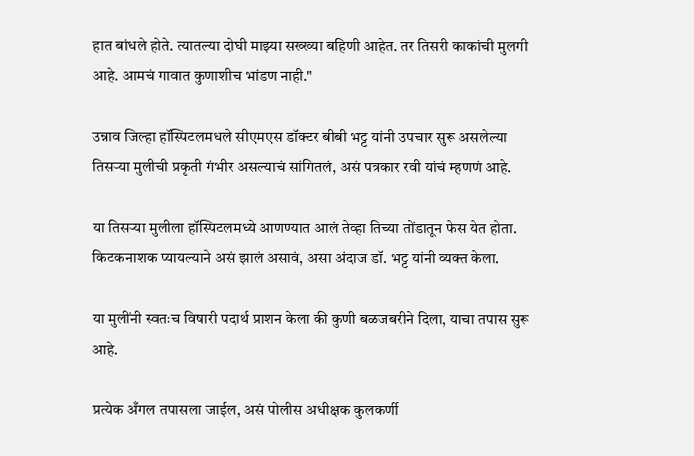हात बांधले होते. त्यातल्या दोघी माझ्या सख्ख्या बहिणी आहेत. तर तिसरी काकांची मुलगी आहे. आमचं गावात कुणाशीच भांडण नाही."

उन्नाव जिल्हा हॉस्पिटलमधले सीएमएस डॉक्टर बीबी भट्ट यांनी उपचार सुरू असलेल्या तिसऱ्या मुलीची प्रकृती गंभीर असल्याचं सांगितलं, असं पत्रकार रवी यांचं म्हणणं आहे.

या तिसऱ्या मुलीला हॉस्पिटलमध्ये आणण्यात आलं तेव्हा तिच्या तोंडातून फेस येत होता. किटकनाशक प्यायल्याने असं झालं असावं, असा अंदाज डॉ. भट्ट यांनी व्यक्त केला.

या मुलींनी स्वतःच विषारी पदार्थ प्राशन केला की कुणी बळजबरीने दिला, याचा तपास सुरू आहे.

प्रत्येक अँगल तपासला जाईल, असं पोलीस अधीक्षक कुलकर्णी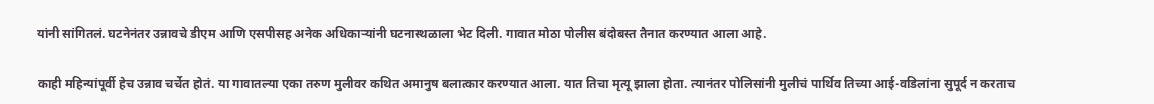यांनी सांगितलं. घटनेनंतर उन्नावचे डीएम आणि एसपीसह अनेक अधिकाऱ्यांनी घटनास्थळाला भेट दिली. गावात मोठा पोलीस बंदोबस्त तैनात करण्यात आला आहे.

काही महिन्यांपूर्वी हेच उन्नाव चर्चेत होतं. या गावातल्या एका तरुण मुलीवर कथित अमानुष बलात्कार करण्यात आला. यात तिचा मृत्यू झाला होता. त्यानंतर पोलिसांनी मुलीचं पार्थिव तिच्या आई-वडिलांना सुपूर्द न करताच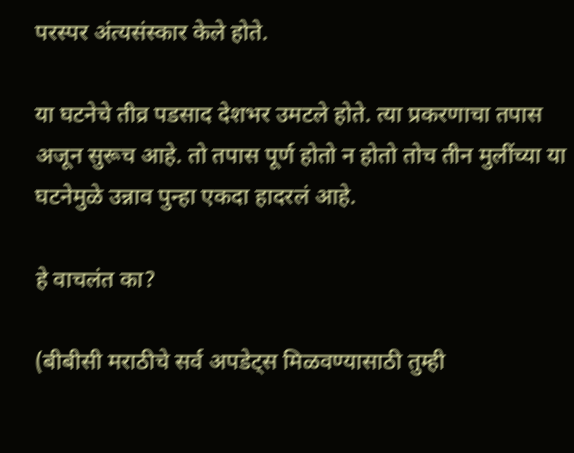परस्पर अंत्यसंस्कार केले होते.

या घटनेचे तीव्र पडसाद देशभर उमटले होते. त्या प्रकरणाचा तपास अजून सुरूच आहे. तो तपास पूर्ण होतो न होतो तोच तीन मुलींच्या या घटनेमुळे उन्नाव पुन्हा एकदा हादरलं आहे.

हे वाचलंत का?

(बीबीसी मराठीचे सर्व अपडेट्स मिळवण्यासाठी तुम्ही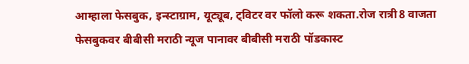आम्हाला फेसबुक, इन्स्टाग्राम, यूट्यूब, ट्विटर वर फॉलो करू शकता.रोज रात्री8 वाजता फेसबुकवर बीबीसी मराठी न्यूज पानावर बीबीसी मराठी पॉडकास्ट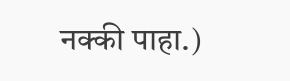नक्की पाहा.)